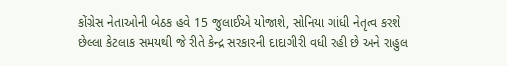કોંગ્રેસ નેતાઓની બેઠક હવે 15 જુલાઈએ યોજાશે, સોનિયા ગાંધી નેતૃત્વ કરશે
છેલ્લા કેટલાક સમયથી જે રીતે કેન્દ્ર સરકારની દાદાગીરી વધી રહી છે અને રાહુલ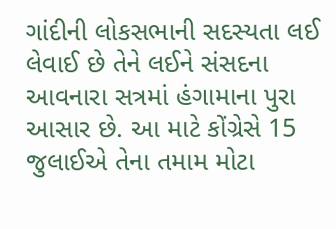ગાંદીની લોકસભાની સદસ્યતા લઈ લેવાઈ છે તેને લઈને સંસદના આવનારા સત્રમાં હંગામાના પુરા આસાર છે. આ માટે કોંગ્રેસે 15 જુલાઈએ તેના તમામ મોટા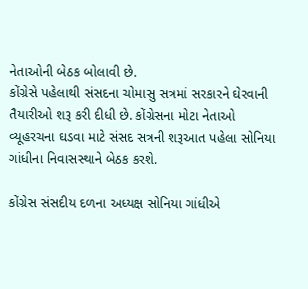નેતાઓની બેઠક બોલાવી છે.
કોંગ્રેસે પહેલાથી સંસદના ચોમાસુ સત્રમાં સરકારને ઘેરવાની તૈયારીઓ શરૂ કરી દીધી છે. કોંગ્રેસના મોટા નેતાઓ વ્યૂહરચના ઘડવા માટે સંસદ સત્રની શરૂઆત પહેલા સોનિયા ગાંધીના નિવાસસ્થાને બેઠક કરશે.

કોંગ્રેસ સંસદીય દળના અધ્યક્ષ સોનિયા ગાંધીએ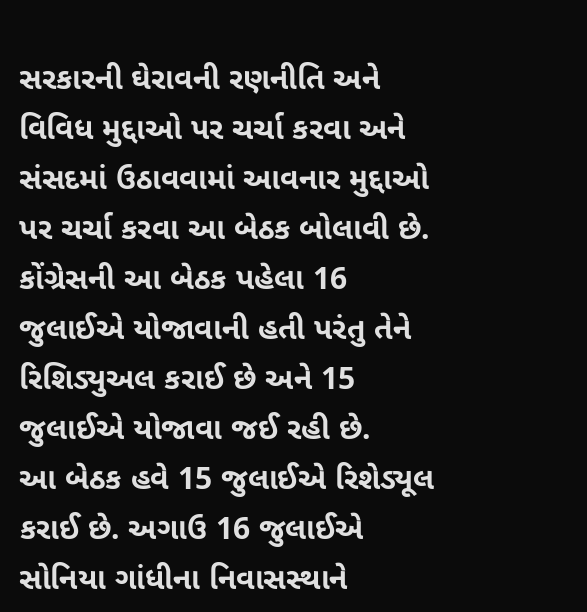સરકારની ઘેરાવની રણનીતિ અને વિવિધ મુદ્દાઓ પર ચર્ચા કરવા અને સંસદમાં ઉઠાવવામાં આવનાર મુદ્દાઓ પર ચર્ચા કરવા આ બેઠક બોલાવી છે. કોંગ્રેસની આ બેઠક પહેલા 16 જુલાઈએ યોજાવાની હતી પરંતુ તેને રિશિડ્યુઅલ કરાઈ છે અને 15 જુલાઈએ યોજાવા જઈ રહી છે.
આ બેઠક હવે 15 જુલાઈએ રિશેડ્યૂલ કરાઈ છે. અગાઉ 16 જુલાઈએ સોનિયા ગાંધીના નિવાસસ્થાને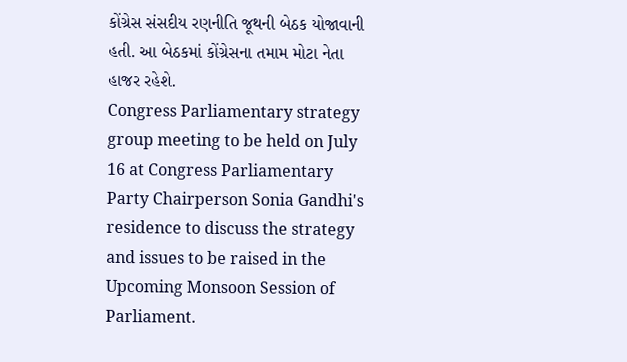કોંગ્રેસ સંસદીય રણનીતિ જૂથની બેઠક યોજાવાની હતી. આ બેઠકમાં કોંગ્રેસના તમામ મોટા નેતા હાજર રહેશે.
Congress Parliamentary strategy group meeting to be held on July 16 at Congress Parliamentary Party Chairperson Sonia Gandhi's residence to discuss the strategy and issues to be raised in the Upcoming Monsoon Session of Parliament.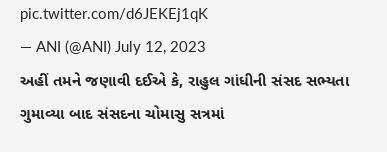pic.twitter.com/d6JEKEj1qK
— ANI (@ANI) July 12, 2023
અહીં તમને જણાવી દઈએ કે, રાહુલ ગાંધીની સંસદ સભ્યતા ગુમાવ્યા બાદ સંસદના ચોમાસુ સત્રમાં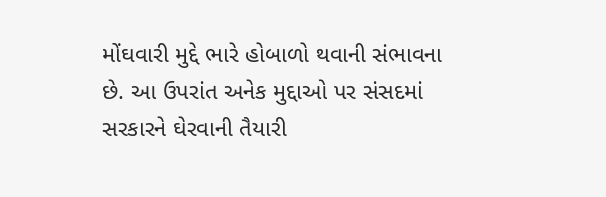મોંઘવારી મુદ્દે ભારે હોબાળો થવાની સંભાવના છે. આ ઉપરાંત અનેક મુદ્દાઓ પર સંસદમાં સરકારને ઘેરવાની તૈયારી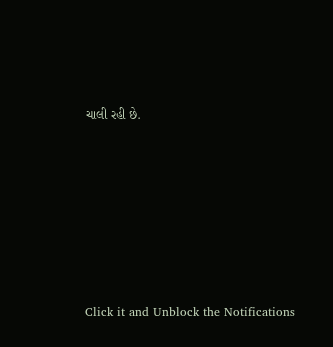ચાલી રહી છે.












Click it and Unblock the Notifications